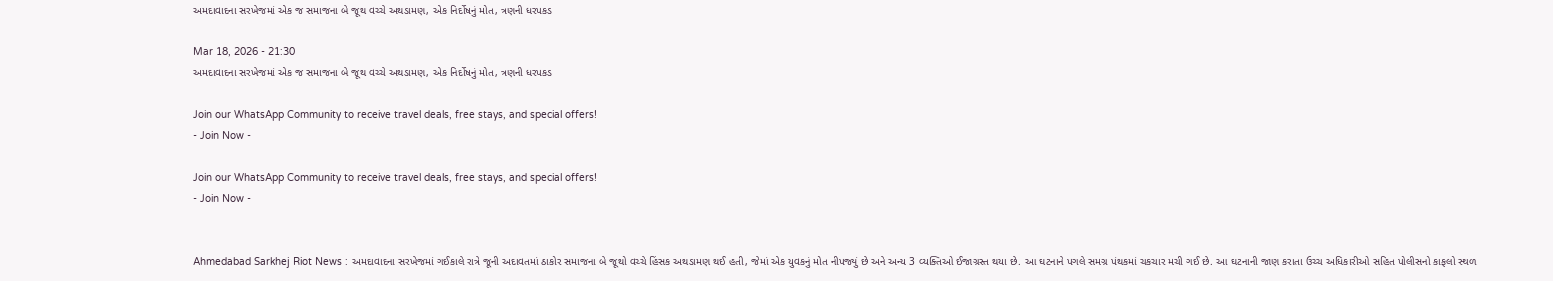અમદાવાદના સરખેજમાં એક જ સમાજના બે જૂથ વચ્ચે અથડામણ, એક નિર્દોષનું મોત, ત્રણની ધરપકડ

Mar 18, 2026 - 21:30
અમદાવાદના સરખેજમાં એક જ સમાજના બે જૂથ વચ્ચે અથડામણ, એક નિર્દોષનું મોત, ત્રણની ધરપકડ

Join our WhatsApp Community to receive travel deals, free stays, and special offers!
- Join Now -

Join our WhatsApp Community to receive travel deals, free stays, and special offers!
- Join Now -


Ahmedabad Sarkhej Riot News : અમદાવાદના સરખેજમાં ગઈકાલે રાત્રે જૂની અદાવતમાં ઠાકોર સમાજના બે જૂથો વચ્ચે હિંસક અથડામણ થઈ હતી, જેમાં એક યુવકનું મોત નીપજ્યું છે અને અન્ય 3 વ્યક્તિઓ ઈજાગ્રસ્ત થયા છે. આ ઘટનાને પગલે સમગ્ર પંથકમાં ચકચાર મચી ગઈ છે. આ ઘટનાની જાણ કરાતા ઉચ્ચ અધિકારીઓ સહિત પોલીસનો કાફલો સ્થળ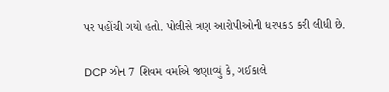પર પહોંચી ગયો હતો. પોલીસે ત્રણ આરોપીઓની ધરપકડ કરી લીધી છે.

DCP ઝોન 7 શિવમ વર્માએ જણાવ્યું કે, ગઈકાલે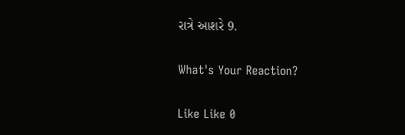રાત્રે આશરે 9.

What's Your Reaction?

Like Like 0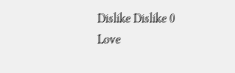Dislike Dislike 0
Love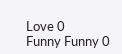Love 0
Funny Funny 0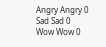Angry Angry 0
Sad Sad 0
Wow Wow 0